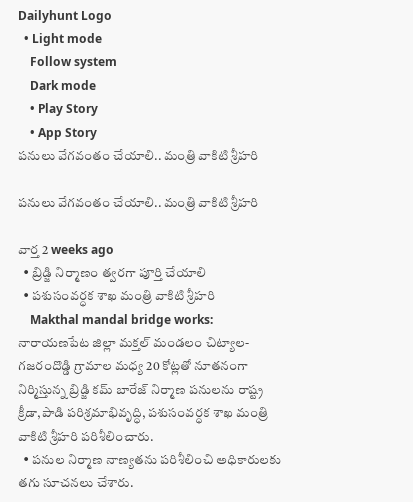Dailyhunt Logo
  • Light mode
    Follow system
    Dark mode
    • Play Story
    • App Story
పనులు వేగవంతం చేయాలి.. మంత్రి వాకిటి శ్రీహరి

పనులు వేగవంతం చేయాలి.. మంత్రి వాకిటి శ్రీహరి

వార్త 2 weeks ago
  • బ్రిడ్జి నిర్మాణం త్వరగా పూర్తి చేయాలి
  • పశుసంవర్ధక శాఖ మంత్రి వాకిటి శ్రీహరి
    Makthal mandal bridge works: నారాయణపేట జిల్లా మక్తల్ మండలం చిట్యాల- గజరందొడ్డి గ్రామాల మధ్య 20 కోట్లతో నూతనంగా నిర్మిస్తున్న బ్రిడ్జి కమ్ బారేజ్ నిర్మాణ పనులను రాష్ట్ర క్రీడా,పాడి పరిశ్రమాభివృద్ధి, పశుసంవర్ధక శాఖ మంత్రి వాకిటి శ్రీహరి పరిశీలించారు.
  • పనుల నిర్మాణ నాణ్యతను పరిశీలించి అధికారులకు తగు సూచనలు చేశారు.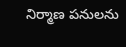నిర్మాణ పనులను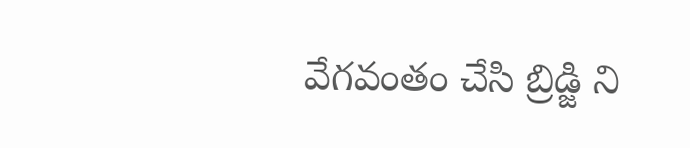వేగవంతం చేసి బ్రిడ్జి ని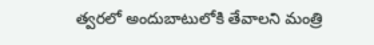త్వరలో అందుబాటులోకి తేవాలని మంత్రి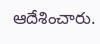ఆదేశించారు.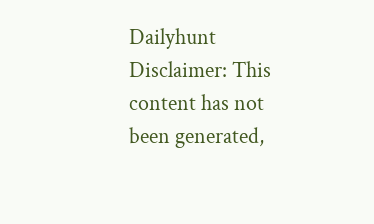Dailyhunt
Disclaimer: This content has not been generated,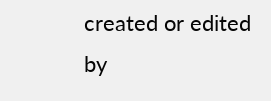created or edited by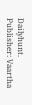Dailyhunt. Publisher: Vaartha